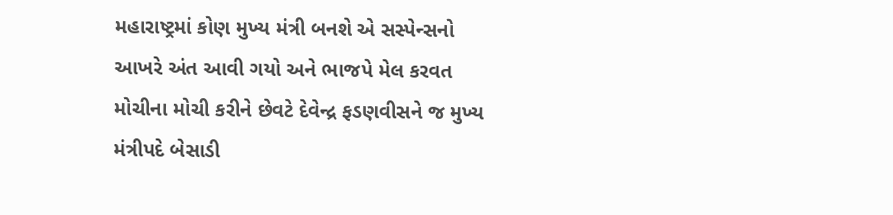મહારાષ્ટ્રમાં કોણ મુખ્ય મંત્રી બનશે એ સસ્પેન્સનો આખરે અંત આવી ગયો અને ભાજપે મેલ કરવત મોચીના મોચી કરીને છેવટે દેવેન્દ્ર ફડણવીસને જ મુખ્ય મંત્રીપદે બેસાડી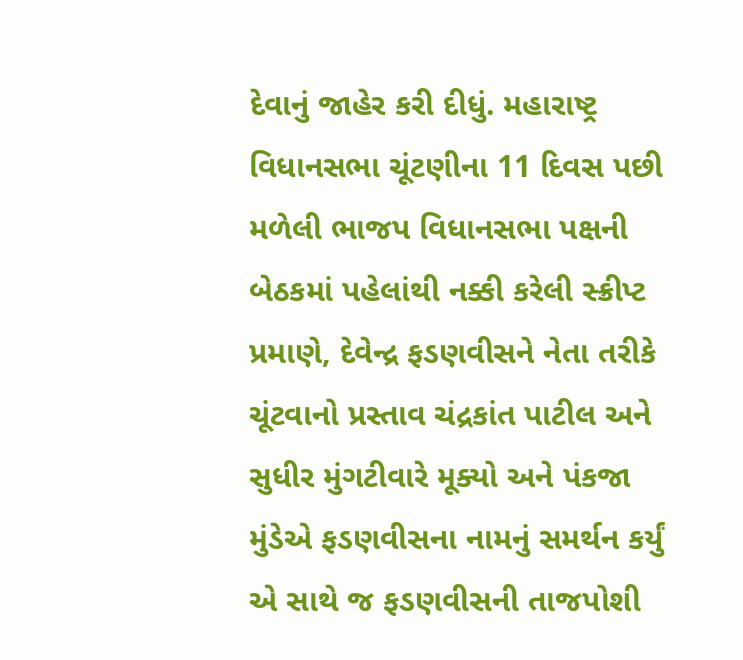દેવાનું જાહેર કરી દીધું. મહારાષ્ટ્ર વિધાનસભા ચૂંટણીના 11 દિવસ પછી મળેલી ભાજપ વિધાનસભા પક્ષની બેઠકમાં પહેલાંથી નક્કી કરેલી સ્ક્રીપ્ટ પ્રમાણે, દેવેન્દ્ર ફડણવીસને નેતા તરીકે ચૂંટવાનો પ્રસ્તાવ ચંદ્રકાંત પાટીલ અને સુધીર મુંગટીવારે મૂક્યો અને પંકજા મુંડેએ ફડણવીસના નામનું સમર્થન કર્યું એ સાથે જ ફડણવીસની તાજપોશી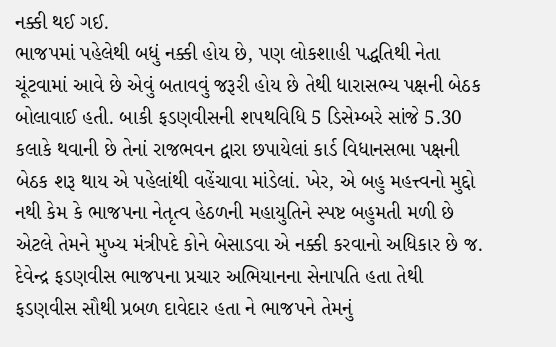નક્કી થઈ ગઈ.
ભાજપમાં પહેલેથી બધું નક્કી હોય છે, પણ લોકશાહી પદ્ધતિથી નેતા ચૂંટવામાં આવે છે એવું બતાવવું જરૂરી હોય છે તેથી ધારાસભ્ય પક્ષની બેઠક બોલાવાઈ હતી. બાકી ફડણવીસની શપથવિધિ 5 ડિસેમ્બરે સાંજે 5.30 કલાકે થવાની છે તેનાં રાજભવન દ્વારા છપાયેલાં કાર્ડ વિધાનસભા પક્ષની બેઠક શરૂ થાય એ પહેલાંથી વહેંચાવા માંડેલાં. ખેર, એ બહુ મહત્ત્વનો મુદ્દો નથી કેમ કે ભાજપના નેતૃત્વ હેઠળની મહાયુતિને સ્પષ્ટ બહુમતી મળી છે એટલે તેમને મુખ્ય મંત્રીપદે કોને બેસાડવા એ નક્કી કરવાનો અધિકાર છે જ. દેવેન્દ્ર ફડણવીસ ભાજપના પ્રચાર અભિયાનના સેનાપતિ હતા તેથી ફડણવીસ સૌથી પ્રબળ દાવેદાર હતા ને ભાજપને તેમનું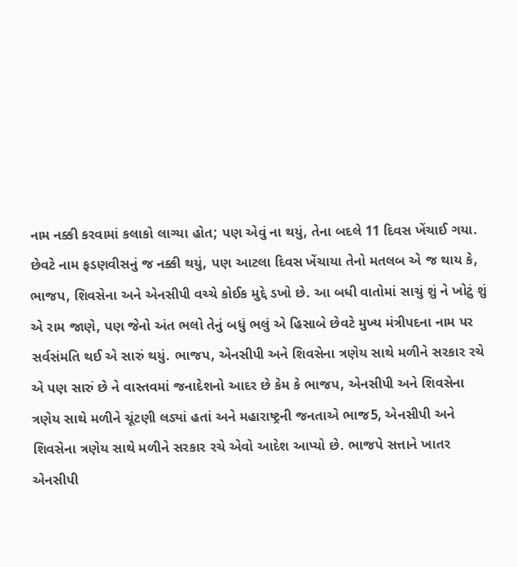નામ નક્કી કરવામાં કલાકો લાગ્યા હોત; પણ એવું ના થયું, તેના બદલે 11 દિવસ ખેંચાઈ ગયા.
છેવટે નામ ફડણવીસનું જ નક્કી થયું, પણ આટલા દિવસ ખેંચાયા તેનો મતલબ એ જ થાય કે, ભાજપ, શિવસેના અને એનસીપી વચ્ચે કોઈક મુદ્દે ડખો છે. આ બધી વાતોમાં સાચું શું ને ખોટું શું એ રામ જાણે, પણ જેનો અંત ભલો તેનું બધું ભલું એ હિસાબે છેવટે મુખ્ય મંત્રીપદના નામ પર સર્વસંમતિ થઈ એ સારું થયું. ભાજપ, એનસીપી અને શિવસેના ત્રણેય સાથે મળીને સરકાર રચે એ પણ સારું છે ને વાસ્તવમાં જનાદેશનો આદર છે કેમ કે ભાજપ, એનસીપી અને શિવસેના ત્રણેય સાથે મળીને ચૂંટણી લડ્યાં હતાં અને મહારાષ્ટ્રની જનતાએ ભાજ5, એનસીપી અને શિવસેના ત્રણેય સાથે મળીને સરકાર રચે એવો આદેશ આપ્યો છે. ભાજપે સત્તાને ખાતર એનસીપી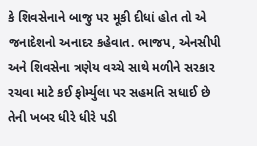કે શિવસેનાને બાજુ પર મૂકી દીધાં હોત તો એ જનાદેશનો અનાદર કહેવાત. ભાજપ, એનસીપી અને શિવસેના ત્રણેય વચ્ચે સાથે મળીને સરકાર રચવા માટે કઈ ફોર્મ્યુલા પર સહમતિ સધાઈ છે તેની ખબર ધીરે ધીરે પડી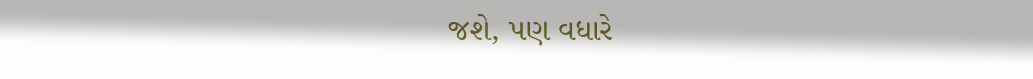જશે, પણ વધારે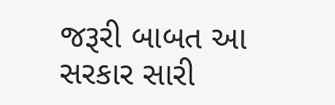જરૂરી બાબત આ સરકાર સારી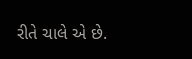રીતે ચાલે એ છે.